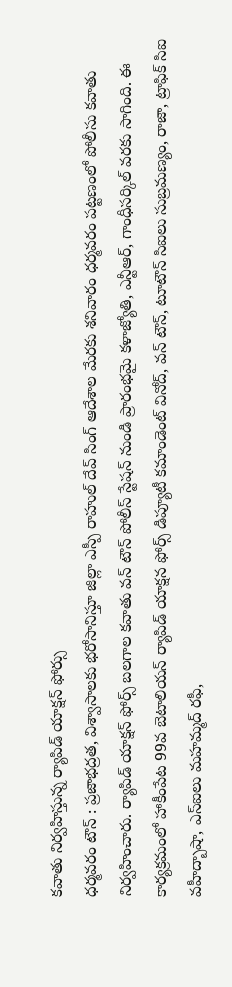కవాతు నిర్వహిస్తున్న ర్యాపిడ్ యాక్షన్ ఫోర్సు
ధర్మవరం టౌన్ : ప్రజాభద్రత, విశ్వాసాలకు భరోసానిస్తూ జిల్లా ఎస్పీ రాహుల్ దేవ్ సింగ్ ఆదేశాల మేరకు శనివారం ధర్మవరం పట్టణంలో పోలీసు కవాతు నిర్వహించారు. ర్యాపిడ్ యాక్షన్ ఫోర్స్ బలగాల కవాతు వన్ టౌన్ పోలీస్ స్టేషన్ నుండి ప్రారంభమై కళాజ్యోతి, ఎన్టీఆర్, గాంధీసర్కిల్ వరకు సాగింది. ఈ కార్యక్రమంలో హాకీంపేట 99వ బెటాలియన్ ర్యాపిడ్ యాక్షన ఫోర్స్ డిప్యూటీ కమాండెంట్ వినోద్, వన్ టౌన్, టూటౌన్ సిఐలు సుబ్రమణ్యం, రాజా, ట్రాఫిక్ సిఐ వహీద్బాషా, ఎస్ఐలు మహమ్మద్ రఫీ,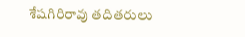శేషగిరిరావు తదితరులు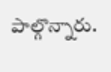పాల్గొన్నారు.